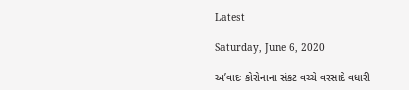Latest

Saturday, June 6, 2020

અ’વાદઃ કોરોનાના સંકટ વચ્ચે વરસાદે વધારી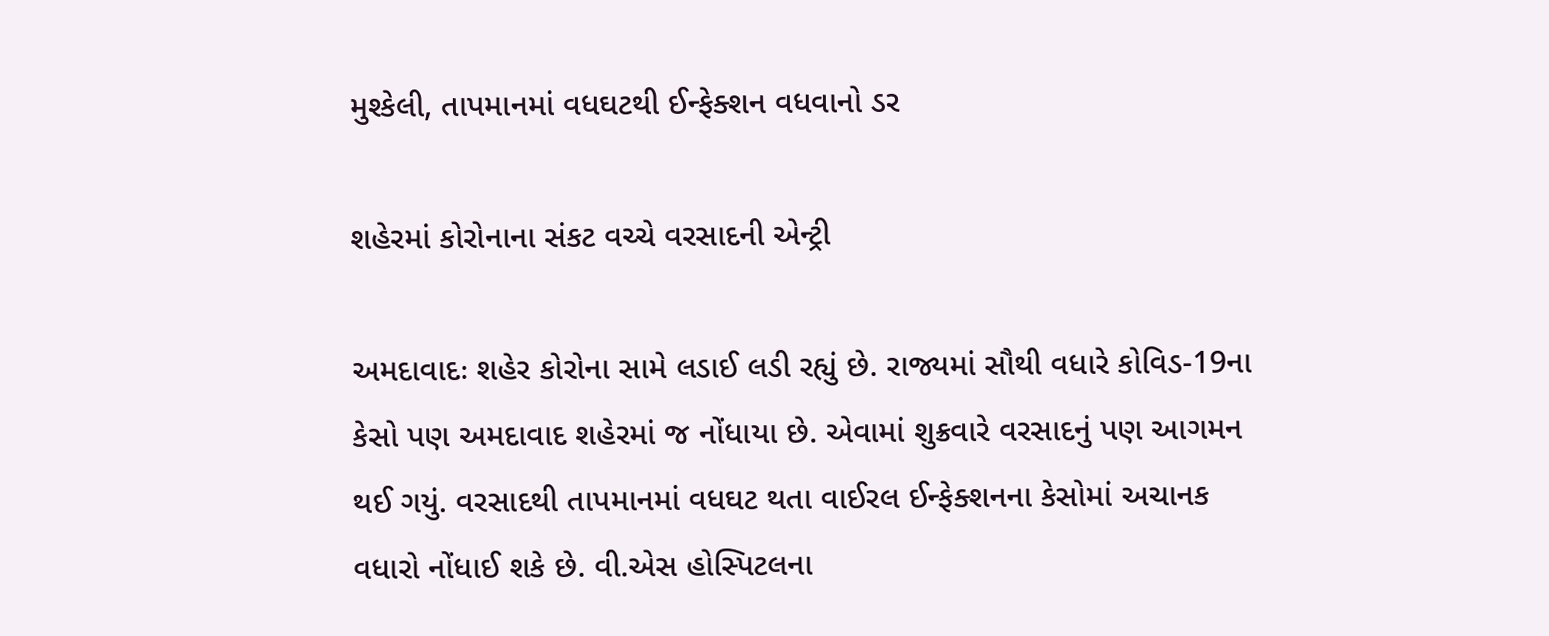મુશ્કેલી, તાપમાનમાં વધઘટથી ઈન્ફેક્શન વધવાનો ડર

શહેરમાં કોરોનાના સંકટ વચ્ચે વરસાદની એન્ટ્રી

અમદાવાદઃ શહેર કોરોના સામે લડાઈ લડી રહ્યું છે. રાજ્યમાં સૌથી વધારે કોવિડ-19ના કેસો પણ અમદાવાદ શહેરમાં જ નોંધાયા છે. એવામાં શુક્રવારે વરસાદનું પણ આગમન થઈ ગયું. વરસાદથી તાપમાનમાં વધઘટ થતા વાઈરલ ઈન્ફેક્શનના કેસોમાં અચાનક વધારો નોંધાઈ શકે છે. વી.એસ હોસ્પિટલના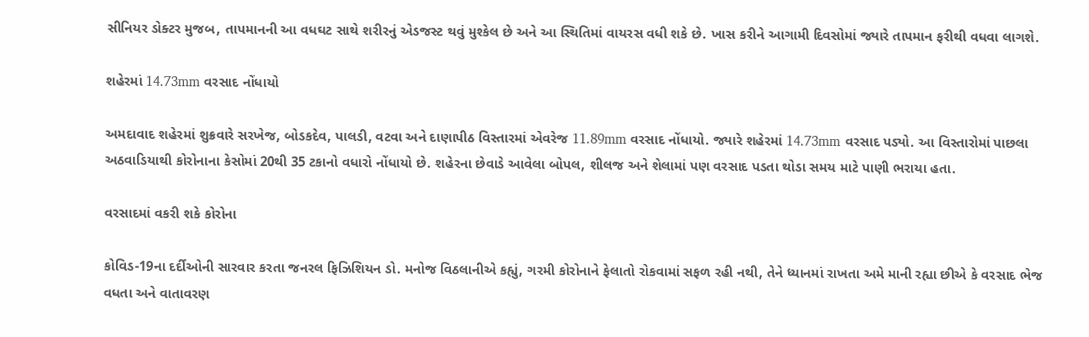સીનિયર ડોક્ટર મુજબ, તાપમાનની આ વધઘટ સાથે શરીરનું એડજસ્ટ થવું મુશ્કેલ છે અને આ સ્થિતિમાં વાયરસ વધી શકે છે. ખાસ કરીને આગામી દિવસોમાં જ્યારે તાપમાન ફરીથી વધવા લાગશે.

શહેરમાં 14.73mm વરસાદ નોંધાયો

અમદાવાદ શહેરમાં શુક્રવારે સરખેજ, બોડકદેવ, પાલડી, વટવા અને દાણાપીઠ વિસ્તારમાં એવરેજ 11.89mm વરસાદ નોંધાયો. જ્યારે શહેરમાં 14.73mm વરસાદ પડ્યો. આ વિસ્તારોમાં પાછલા અઠવાડિયાથી કોરોનાના કેસોમાં 20થી 35 ટકાનો વધારો નોંધાયો છે. શહેરના છેવાડે આવેલા બોપલ, શીલજ અને શેલામાં પણ વરસાદ પડતા થોડા સમય માટે પાણી ભરાયા હતા.

વરસાદમાં વકરી શકે કોરોના

કોવિડ-19ના દર્દીઓની સારવાર કરતા જનરલ ફિઝિશિયન ડો. મનોજ વિઠલાનીએ કહ્યું, ગરમી કોરોનાને ફેલાતો રોકવામાં સફળ રહી નથી, તેને ધ્યાનમાં રાખતા અમે માની રહ્યા છીએ કે વરસાદ ભેજ વધતા અને વાતાવરણ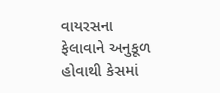વાયરસના ફેલાવાને અનુકૂળ હોવાથી કેસમાં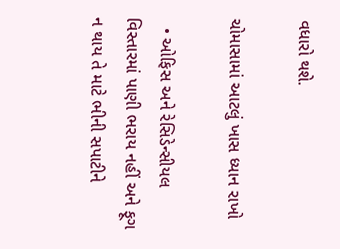વધારો થશે.

ચોમાસામાં આટલું ખાસ ધ્યાન રાખો

  • ઓફિસ અને રેસિડેન્સીયલ વિસ્તારમાં પાણી ભરાય નહીં અને ફૂગ ન થાય તે માટે ભીની સપાટીને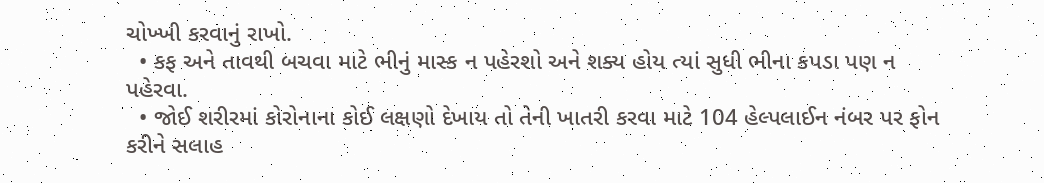ચોખ્ખી કરવાનું રાખો.
  • કફ અને તાવથી બચવા માટે ભીનું માસ્ક ન પહેરશો અને શક્ય હોય ત્યાં સુધી ભીના કપડા પણ ન પહેરવા.
  • જોઈ શરીરમાં કોરોનાના કોઈ લક્ષણો દેખાય તો તેની ખાતરી કરવા માટે 104 હેલ્પલાઈન નંબર પર ફોન કરીને સલાહ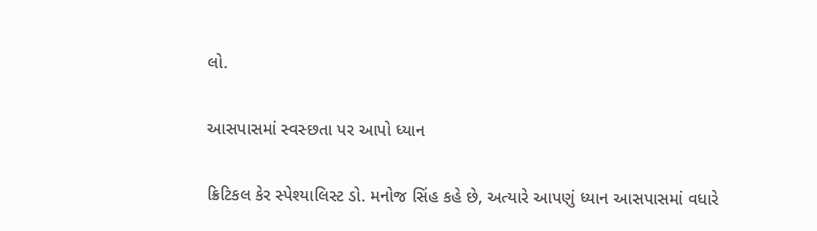લો.

આસપાસમાં સ્વસ્છતા પર આપો ધ્યાન

ક્રિટિકલ કેર સ્પેશ્યાલિસ્ટ ડો. મનોજ સિંહ કહે છે, અત્યારે આપણું ધ્યાન આસપાસમાં વધારે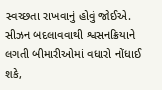સ્વચ્છતા રાખવાનું હોવું જોઈએ. સીઝન બદલાવવાથી શ્વસનક્રિયાને લગતી બીમારીઓમાં વધારો નોંધાઈ શકે,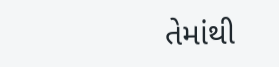તેમાંથી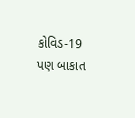કોવિડ-19 પણ બાકાત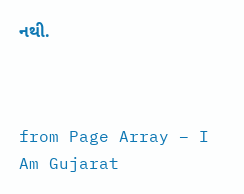નથી.



from Page Array – I Am Gujarat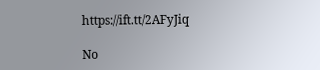https://ift.tt/2AFyJiq

No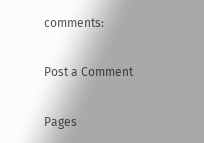comments:

Post a Comment

Pages